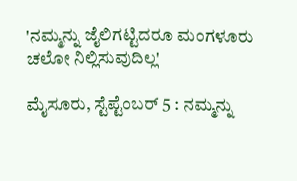'ನಮ್ಮನ್ನು ಜೈಲಿಗಟ್ಟಿದರೂ ಮಂಗಳೂರು ಚಲೋ ನಿಲ್ಲಿಸುವುದಿಲ್ಲ'

ಮೈಸೂರು, ಸ್ಟೆಪ್ಟೆಂಬರ್ 5 : ನಮ್ಮನ್ನು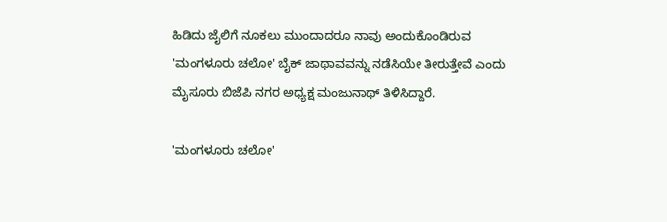ಹಿಡಿದು ಜೈಲಿಗೆ ನೂಕಲು ಮುಂದಾದರೂ ನಾವು ಅಂದುಕೊಂಡಿರುವ 'ಮಂಗಳೂರು ಚಲೋ' ಬೈಕ್ ಜಾಥಾವವನ್ನು ನಡೆಸಿಯೇ ತೀರುತ್ತೇವೆ ಎಂದು ಮೈಸೂರು ಬಿಜೆಪಿ ನಗರ ಅಧ್ಯಕ್ಷ ಮಂಜುನಾಥ್ ತಿಳಿಸಿದ್ದಾರೆ.

'ಮಂಗಳೂರು ಚಲೋ'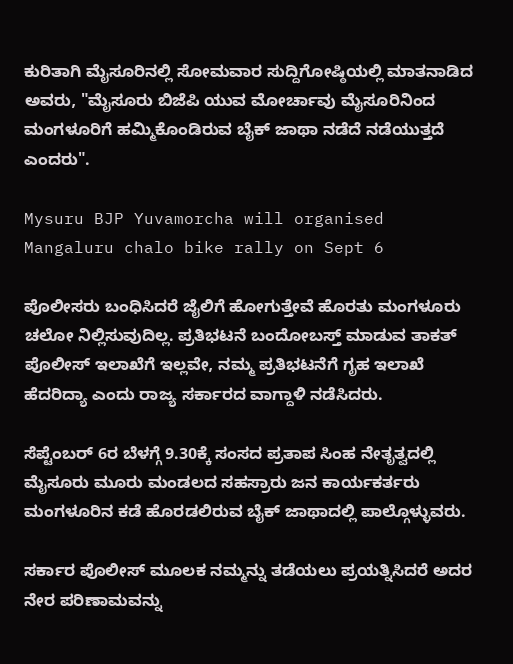ಕುರಿತಾಗಿ ಮೈಸೂರಿನಲ್ಲಿ ಸೋಮವಾರ ಸುದ್ದಿಗೋಷ್ಠಿಯಲ್ಲಿ ಮಾತನಾಡಿದ ಅವರು, "ಮೈಸೂರು ಬಿಜೆಪಿ ಯುವ ಮೋರ್ಚಾವು ಮೈಸೂರಿನಿಂದ ಮಂಗಳೂರಿಗೆ ಹಮ್ಮಿಕೊಂಡಿರುವ ಬೈಕ್ ಜಾಥಾ ನಡೆದೆ ನಡೆಯುತ್ತದೆ ಎಂದರು".

Mysuru BJP Yuvamorcha will organised Mangaluru chalo bike rally on Sept 6

ಪೊಲೀಸರು ಬಂಧಿಸಿದರೆ ಜೈಲಿಗೆ ಹೋಗುತ್ತೇವೆ‌ ಹೊರತು ಮಂಗಳೂರು ಚಲೋ ನಿಲ್ಲಿಸುವುದಿಲ್ಲ. ಪ್ರತಿಭಟನೆ ಬಂದೋಬಸ್ತ್ ಮಾಡುವ ತಾಕತ್ ಪೊಲೀಸ್ ಇಲಾಖೆಗೆ ಇಲ್ಲವೇ, ನಮ್ಮ ಪ್ರತಿಭಟನೆಗೆ ಗೃಹ ಇಲಾಖೆ ಹೆದರಿದ್ಯಾ ಎಂದು ರಾಜ್ಯ ಸರ್ಕಾರದ ವಾಗ್ದಾಳಿ ನಡೆಸಿದರು.

ಸೆಪ್ಟೆಂಬರ್ 6ರ ಬೆಳಗ್ಗೆ 9.30ಕ್ಕೆ ಸಂಸದ ಪ್ರತಾಪ ಸಿಂಹ ನೇತೃತ್ವದಲ್ಲಿ ಮೈಸೂರು ಮೂರು ಮಂಡಲದ ಸಹಸ್ರಾರು ಜನ ಕಾರ್ಯಕರ್ತರು ಮಂಗಳೂರಿನ ಕಡೆ ಹೊರಡಲಿರುವ ಬೈಕ್ ಜಾಥಾದಲ್ಲಿ ಪಾಲ್ಗೊಳ್ಳುವರು.

ಸರ್ಕಾರ ಪೊಲೀಸ್ ಮೂಲಕ ನಮ್ಮನ್ನು ತಡೆಯಲು ಪ್ರಯತ್ನಿಸಿದರೆ ಅದರ ನೇರ ಪರಿಣಾಮವನ್ನು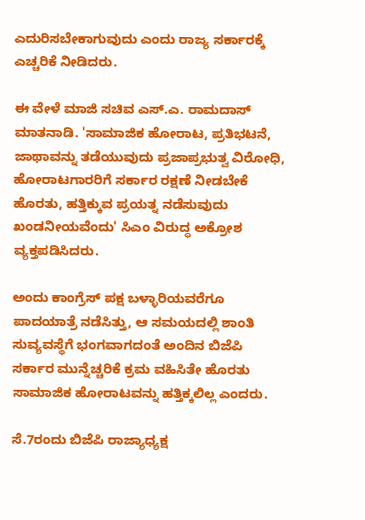ಎದುರಿಸಬೇಕಾಗುವುದು ಎಂದು ರಾಜ್ಯ ಸರ್ಕಾರಕ್ಕೆ ಎಚ್ಚರಿಕೆ ನೀಡಿದರು.

ಈ ವೇಳೆ ಮಾಜಿ ಸಚಿವ ಎಸ್.ಎ. ರಾಮದಾಸ್ ಮಾತನಾಡಿ. 'ಸಾಮಾಜಿಕ ಹೋರಾಟ, ಪ್ರತಿಭಟನೆ, ಜಾಥಾವನ್ನು ತಡೆಯುವುದು ಪ್ರಜಾಪ್ರಭುತ್ವ ವಿರೋಧಿ, ಹೋರಾಟಗಾರರಿಗೆ ಸರ್ಕಾರ ರಕ್ಷಣೆ ನೀಡಬೇಕೆ ಹೊರತು, ಹತ್ತಿಕ್ಕುವ ಪ್ರಯತ್ನ ನಡೆಸುವುದು ಖಂಡನೀಯವೆಂದು' ಸಿಎಂ ವಿರುದ್ಧ ಅಕ್ರೋಶ ವ್ಯಕ್ತಪಡಿಸಿದರು.

ಅಂದು ಕಾಂಗ್ರೆಸ್ ಪಕ್ಷ ಬಳ್ಳಾರಿಯವರೆಗೂ ಪಾದಯಾತ್ರೆ ನಡೆಸಿತ್ತು, ಆ ಸಮಯದಲ್ಲಿ ಶಾಂತಿ ಸುವ್ಯವಸ್ಥೆಗೆ ಭಂಗವಾಗದಂತೆ ಅಂದಿನ ಬಿಜೆಪಿ ಸರ್ಕಾರ ಮುನ್ನೆಚ್ಚರಿಕೆ ಕ್ರಮ ವಹಿಸಿತೇ ಹೊರತು ಸಾಮಾಜಿಕ ಹೋರಾಟವನ್ನು ಹತ್ತಿಕ್ಕಲಿಲ್ಲ ಎಂದರು.

ಸೆ.7ರಂದು ಬಿಜೆಪಿ ರಾಜ್ಯಾಧ್ಯಕ್ಷ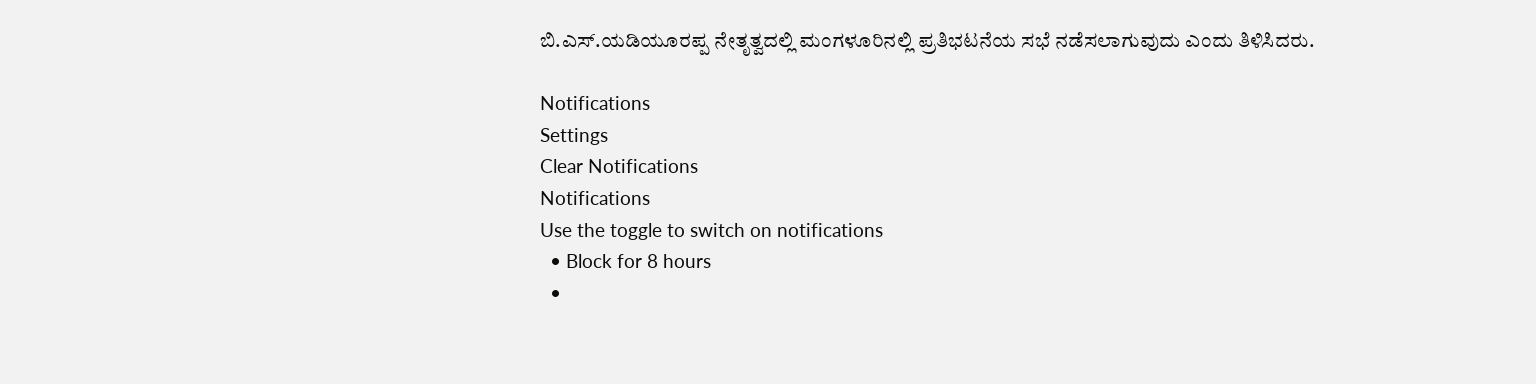ಬಿ.ಎಸ್.ಯಡಿಯೂರಪ್ಪ ನೇತೃತ್ವದಲ್ಲಿ ಮಂಗಳೂರಿನಲ್ಲಿ ಪ್ರತಿಭಟನೆಯ ಸಭೆ ನಡೆಸಲಾಗುವುದು ಎಂದು ತಿಳಿಸಿದರು.

Notifications
Settings
Clear Notifications
Notifications
Use the toggle to switch on notifications
  • Block for 8 hours
  •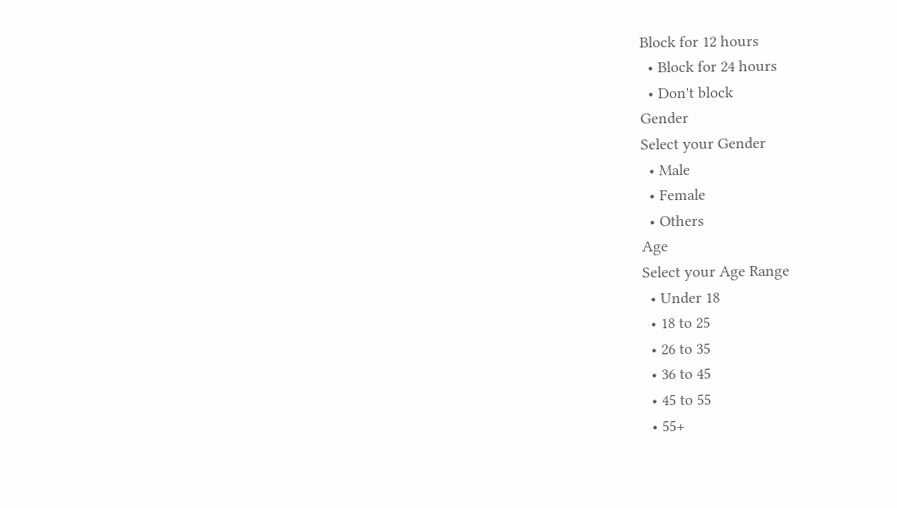Block for 12 hours
  • Block for 24 hours
  • Don't block
Gender
Select your Gender
  • Male
  • Female
  • Others
Age
Select your Age Range
  • Under 18
  • 18 to 25
  • 26 to 35
  • 36 to 45
  • 45 to 55
  • 55+